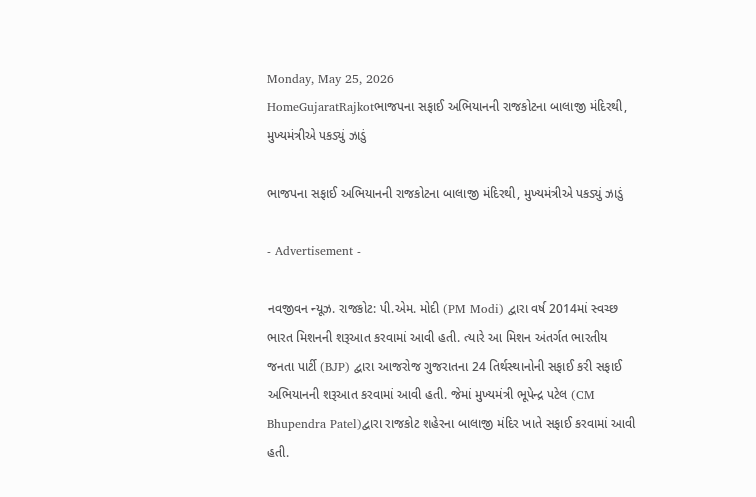Monday, May 25, 2026
HomeGujaratRajkotભાજપના સફાઈ અભિયાનની રાજકોટના બાલાજી મંદિરથી, મુખ્યમંત્રીએ પકડ્યું ઝાડું

ભાજપના સફાઈ અભિયાનની રાજકોટના બાલાજી મંદિરથી, મુખ્યમંત્રીએ પકડ્યું ઝાડું

- Advertisement -

નવજીવન ન્યૂઝ. રાજકોટ: પી.એમ. મોદી (PM Modi) દ્વારા વર્ષ 2014માં સ્વચ્છ ભારત મિશનની શરૂઆત કરવામાં આવી હતી. ત્યારે આ મિશન અંતર્ગત ભારતીય જનતા પાર્ટી (BJP) દ્વારા આજરોજ ગુજરાતના 24 તિર્થસ્થાનોની સફાઈ કરી સફાઈ અભિયાનની શરૂઆત કરવામાં આવી હતી. જેમાં મુખ્યમંત્રી ભૂપેન્દ્ર પટેલ (CM Bhupendra Patel)દ્વારા રાજકોટ શહેરના બાલાજી મંદિર ખાતે સફાઈ કરવામાં આવી હતી.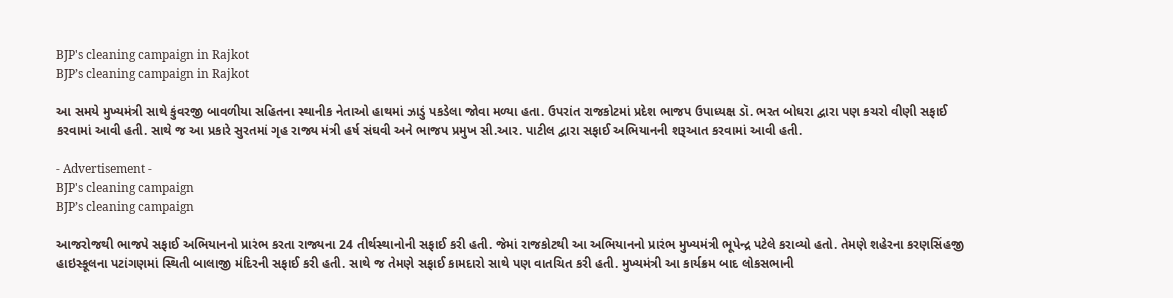BJP's cleaning campaign in Rajkot
BJP’s cleaning campaign in Rajkot

આ સમયે મુખ્યમંત્રી સાથે કુંવરજી બાવળીયા સહિતના સ્થાનીક નેતાઓ હાથમાં ઝાડું પકડેલા જોવા મળ્યા હતા. ઉપરાંત રાજકોટમાં પ્રદેશ ભાજપ ઉપાધ્યક્ષ ડૉ. ભરત બોઘરા દ્વારા પણ કચરો વીણી સફાઈ કરવામાં આવી હતી. સાથે જ આ પ્રકારે સુરતમાં ગૃહ રાજ્ય મંત્રી હર્ષ સંઘવી અને ભાજપ પ્રમુખ સી.આર. પાટીલ દ્વારા સફાઈ અભિયાનની શરૂઆત કરવામાં આવી હતી.

- Advertisement -
BJP's cleaning campaign
BJP’s cleaning campaign

આજરોજથી ભાજપે સફાઈ અભિયાનનો પ્રારંભ કરતા રાજ્યના 24 તીર્થસ્થાનોની સફાઈ કરી હતી. જેમાં રાજકોટથી આ અભિયાનનો પ્રારંભ મુખ્યમંત્રી ભૂપેન્દ્ર પટેલે કરાવ્યો હતો. તેમણે શહેરના કરણસિંહજી હાઇસ્કૂલના પટાંગણમાં સ્થિતી બાલાજી મંદિરની સફાઈ કરી હતી. સાથે જ તેમણે સફાઈ કામદારો સાથે પણ વાતચિત કરી હતી. મુખ્યમંત્રી આ કાર્યક્રમ બાદ લોકસભાની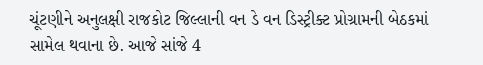ચૂંટણીને અનુલક્ષી રાજકોટ જિલ્લાની વન ડે વન ડિસ્ટ્રીક્ટ પ્રોગ્રામની બેઠકમાં સામેલ થવાના છે. આજે સાંજે 4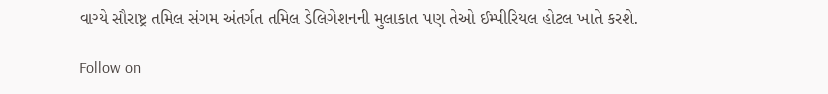વાગ્યે સૌરાષ્ટ્ર તમિલ સંગમ અંતર્ગત તમિલ ડેલિગેશનની મુલાકાત પણ તેઓ ઈમ્પીરિયલ હોટલ ખાતે કરશે.

Follow on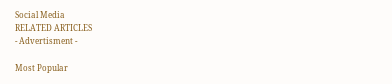Social Media
RELATED ARTICLES
- Advertisment -

Most Popular